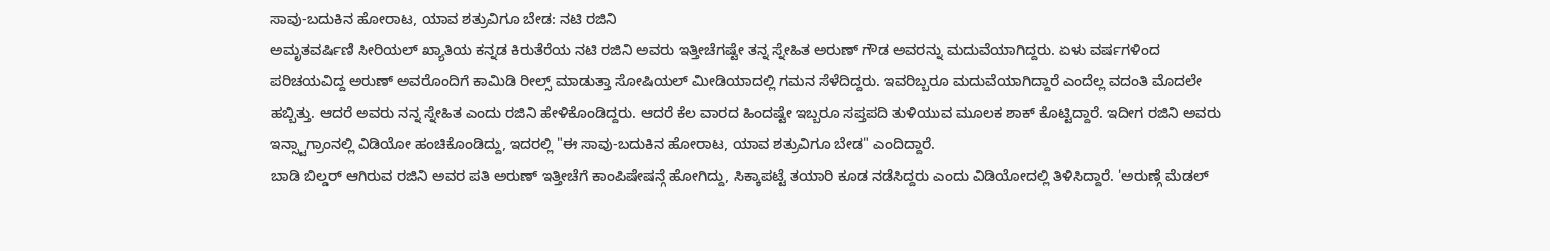ಸಾವು-ಬದುಕಿನ ಹೋರಾಟ, ಯಾವ ಶತ್ರುವಿಗೂ ಬೇಡ: ನಟಿ ರಜಿನಿ
ಅಮೃತವರ್ಷಿಣಿ ಸೀರಿಯಲ್ ಖ್ಯಾತಿಯ ಕನ್ನಡ ಕಿರುತೆರೆಯ ನಟಿ ರಜಿನಿ ಅವರು ಇತ್ತೀಚೆಗಷ್ಟೇ ತನ್ನ ಸ್ನೇಹಿತ ಅರುಣ್ ಗೌಡ ಅವರನ್ನು ಮದುವೆಯಾಗಿದ್ದರು. ಏಳು ವರ್ಷಗಳಿಂದ ಪರಿಚಯವಿದ್ದ ಅರುಣ್ ಅವರೊಂದಿಗೆ ಕಾಮಿಡಿ ರೀಲ್ಸ್ ಮಾಡುತ್ತಾ ಸೋಷಿಯಲ್ ಮೀಡಿಯಾದಲ್ಲಿ ಗಮನ ಸೆಳೆದಿದ್ದರು. ಇವರಿಬ್ಬರೂ ಮದುವೆಯಾಗಿದ್ದಾರೆ ಎಂದೆಲ್ಲ ವದಂತಿ ಮೊದಲೇ ಹಬ್ಬಿತ್ತು. ಆದರೆ ಅವರು ನನ್ನ ಸ್ನೇಹಿತ ಎಂದು ರಜಿನಿ ಹೇಳಿಕೊಂಡಿದ್ದರು. ಆದರೆ ಕೆಲ ವಾರದ ಹಿಂದಷ್ಟೇ ಇಬ್ಬರೂ ಸಪ್ತಪದಿ ತುಳಿಯುವ ಮೂಲಕ ಶಾಕ್ ಕೊಟ್ಟಿದ್ದಾರೆ. ಇದೀಗ ರಜಿನಿ ಅವರು ಇನ್ಸ್ಟಾಗ್ರಾಂನಲ್ಲಿ ವಿಡಿಯೋ ಹಂಚಿಕೊಂಡಿದ್ದು, ಇದರಲ್ಲಿ "ಈ ಸಾವು-ಬದುಕಿನ ಹೋರಾಟ, ಯಾವ ಶತ್ರುವಿಗೂ ಬೇಡ" ಎಂದಿದ್ದಾರೆ.
ಬಾಡಿ ಬಿಲ್ಡರ್ ಆಗಿರುವ ರಜಿನಿ ಅವರ ಪತಿ ಅರುಣ್ ಇತ್ತೀಚೆಗೆ ಕಾಂಪಿಷೇಷನ್ಗೆ ಹೋಗಿದ್ದು, ಸಿಕ್ಕಾಪಟ್ಟೆ ತಯಾರಿ ಕೂಡ ನಡೆಸಿದ್ದರು ಎಂದು ವಿಡಿಯೋದಲ್ಲಿ ತಿಳಿಸಿದ್ದಾರೆ. 'ಅರುಣ್ಗೆ ಮೆಡಲ್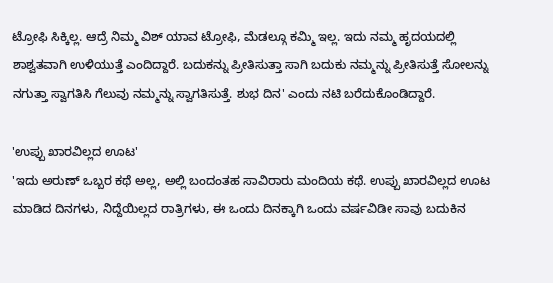ಟ್ರೋಫಿ ಸಿಕ್ಕಿಲ್ಲ. ಆದ್ರೆ ನಿಮ್ಮ ವಿಶ್ ಯಾವ ಟ್ರೋಫಿ, ಮೆಡಲ್ಗೂ ಕಮ್ಮಿ ಇಲ್ಲ. ಇದು ನಮ್ಮ ಹೃದಯದಲ್ಲಿ ಶಾಶ್ವತವಾಗಿ ಉಳಿಯುತ್ತೆ ಎಂದಿದ್ದಾರೆ. ಬದುಕನ್ನು ಪ್ರೀತಿಸುತ್ತಾ ಸಾಗಿ ಬದುಕು ನಮ್ಮನ್ನು ಪ್ರೀತಿಸುತ್ತೆ ಸೋಲನ್ನು ನಗುತ್ತಾ ಸ್ವಾಗತಿಸಿ ಗೆಲುವು ನಮ್ಮನ್ನು ಸ್ವಾಗತಿಸುತ್ತೆ. ಶುಭ ದಿನ' ಎಂದು ನಟಿ ಬರೆದುಕೊಂಡಿದ್ದಾರೆ.

'ಉಪ್ಪು ಖಾರವಿಲ್ಲದ ಊಟ'
'ಇದು ಅರುಣ್ ಒಬ್ಬರ ಕಥೆ ಅಲ್ಲ, ಅಲ್ಲಿ ಬಂದಂತಹ ಸಾವಿರಾರು ಮಂದಿಯ ಕಥೆ. ಉಪ್ಪು ಖಾರವಿಲ್ಲದ ಊಟ ಮಾಡಿದ ದಿನಗಳು, ನಿದ್ದೆಯಿಲ್ಲದ ರಾತ್ರಿಗಳು, ಈ ಒಂದು ದಿನಕ್ಕಾಗಿ ಒಂದು ವರ್ಷವಿಡೀ ಸಾವು ಬದುಕಿನ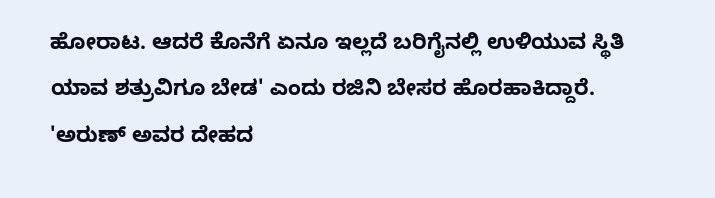ಹೋರಾಟ. ಆದರೆ ಕೊನೆಗೆ ಏನೂ ಇಲ್ಲದೆ ಬರಿಗೈನಲ್ಲಿ ಉಳಿಯುವ ಸ್ಥಿತಿ ಯಾವ ಶತ್ರುವಿಗೂ ಬೇಡ' ಎಂದು ರಜಿನಿ ಬೇಸರ ಹೊರಹಾಕಿದ್ದಾರೆ.
'ಅರುಣ್ ಅವರ ದೇಹದ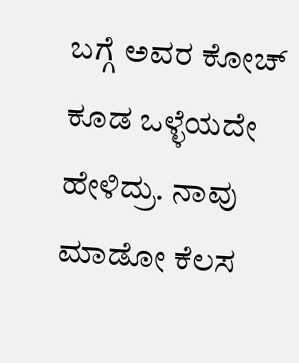ಬಗ್ಗೆ ಅವರ ಕೋಚ್ ಕೂಡ ಒಳ್ಳೆಯದೇ ಹೇಳಿದ್ರು. ನಾವು ಮಾಡೋ ಕೆಲಸ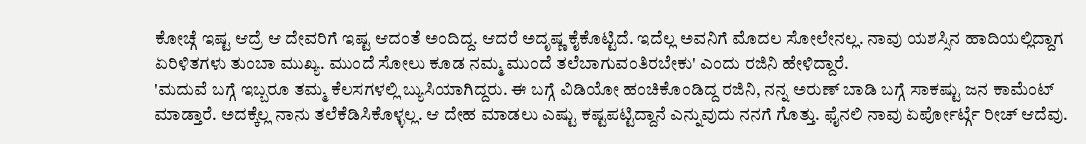ಕೋಚ್ಗೆ ಇಷ್ಟ ಆದ್ರೆ ಆ ದೇವರಿಗೆ ಇಷ್ಟ ಆದಂತೆ ಅಂದಿದ್ದ. ಆದರೆ ಅದೃಷ್ಣ ಕೈಕೊಟ್ಟಿದೆ. ಇದೆಲ್ಲ ಅವನಿಗೆ ಮೊದಲ ಸೋಲೇನಲ್ಲ. ನಾವು ಯಶಸ್ಸಿನ ಹಾದಿಯಲ್ಲಿದ್ದಾಗ ಏರಿಳಿತಗಳು ತುಂಬಾ ಮುಖ್ಯ. ಮುಂದೆ ಸೋಲು ಕೂಡ ನಮ್ಮ ಮುಂದೆ ತಲೆಬಾಗುವಂತಿರಬೇಕು' ಎಂದು ರಜಿನಿ ಹೇಳಿದ್ದಾರೆ.
'ಮದುವೆ ಬಗ್ಗೆ ಇಬ್ಬರೂ ತಮ್ಮ ಕೆಲಸಗಳಲ್ಲಿ ಬ್ಯುಸಿಯಾಗಿದ್ದರು. ಈ ಬಗ್ಗೆ ವಿಡಿಯೋ ಹಂಚಿಕೊಂಡಿದ್ದ ರಜಿನಿ, ನನ್ನ ಅರುಣ್ ಬಾಡಿ ಬಗ್ಗೆ ಸಾಕಷ್ಟು ಜನ ಕಾಮೆಂಟ್ ಮಾಡ್ತಾರೆ. ಅದಕ್ಕೆಲ್ಲ ನಾನು ತಲೆಕೆಡಿಸಿಕೊಳ್ಳಲ್ಲ. ಆ ದೇಹ ಮಾಡಲು ಎಷ್ಟು ಕಷ್ಟಪಟ್ಟಿದ್ದಾನೆ ಎನ್ನುವುದು ನನಗೆ ಗೊತ್ತು. ಫೈನಲಿ ನಾವು ಏರ್ಪೋರ್ಟ್ಗೆ ರೀಚ್ ಆದೆವು.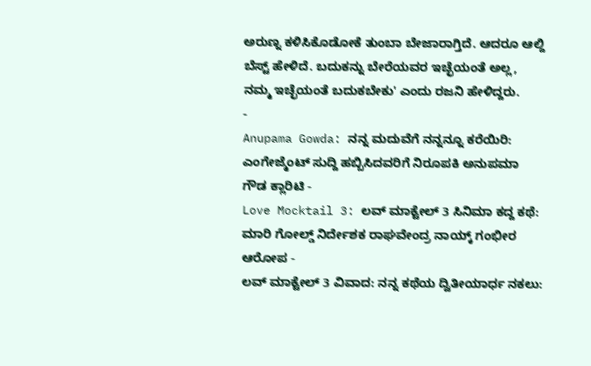ಅರುಣ್ನ ಕಳಿಸಿಕೊಡೋಕೆ ತುಂಬಾ ಬೇಜಾರಾಗ್ತಿದೆ. ಆದರೂ ಆಲ್ದಿ ಬೆಸ್ಟ್ ಹೇಳಿದೆ. ಬದುಕನ್ನು ಬೇರೆಯವರ ಇಚ್ಛೆಯಂತೆ ಅಲ್ಲ, ನಮ್ಮ ಇಚ್ಛೆಯಂತೆ ಬದುಕಬೇಕು' ಎಂದು ರಜನಿ ಹೇಳಿದ್ದರು.
-
Anupama Gowda: ನನ್ನ ಮದುವೆಗೆ ನನ್ನನ್ನೂ ಕರೆಯಿರಿ: ಎಂಗೇಜ್ಮೆಂಟ್ ಸುದ್ದಿ ಹಬ್ಬಿಸಿದವರಿಗೆ ನಿರೂಪಕಿ ಅನುಪಮಾ ಗೌಡ ಕ್ಲಾರಿಟಿ -
Love Mocktail 3: ಲವ್ ಮಾಕ್ಟೇಲ್ 3 ಸಿನಿಮಾ ಕದ್ದ ಕಥೆ: ಮಾರಿ ಗೋಲ್ಡ್ ನಿರ್ದೇಶಕ ರಾಘವೇಂದ್ರ ನಾಯ್ಕ್ ಗಂಭೀರ ಆರೋಪ -
ಲವ್ ಮಾಕ್ಟೇಲ್ 3 ವಿವಾದ: ನನ್ನ ಕಥೆಯ ದ್ವಿತೀಯಾರ್ಧ ನಕಲು: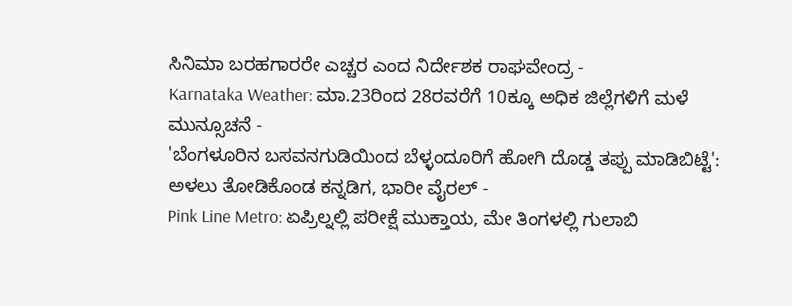ಸಿನಿಮಾ ಬರಹಗಾರರೇ ಎಚ್ಚರ ಎಂದ ನಿರ್ದೇಶಕ ರಾಘವೇಂದ್ರ -
Karnataka Weather: ಮಾ.23ರಿಂದ 28ರವರೆಗೆ 10ಕ್ಕೂ ಅಧಿಕ ಜಿಲ್ಲೆಗಳಿಗೆ ಮಳೆ ಮುನ್ಸೂಚನೆ -
'ಬೆಂಗಳೂರಿನ ಬಸವನಗುಡಿಯಿಂದ ಬೆಳ್ಳಂದೂರಿಗೆ ಹೋಗಿ ದೊಡ್ಡ ತಪ್ಪು ಮಾಡಿಬಿಟ್ಟೆ': ಅಳಲು ತೋಡಿಕೊಂಡ ಕನ್ನಡಿಗ, ಭಾರೀ ವೈರಲ್ -
Pink Line Metro: ಏಪ್ರಿಲ್ನಲ್ಲಿ ಪರೀಕ್ಷೆ ಮುಕ್ತಾಯ, ಮೇ ತಿಂಗಳಲ್ಲಿ ಗುಲಾಬಿ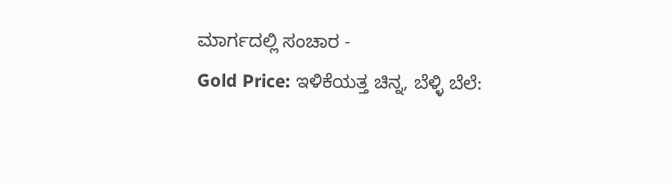ಮಾರ್ಗದಲ್ಲಿ ಸಂಚಾರ -
Gold Price: ಇಳಿಕೆಯತ್ತ ಚಿನ್ನ, ಬೆಳ್ಳಿ ಬೆಲೆ: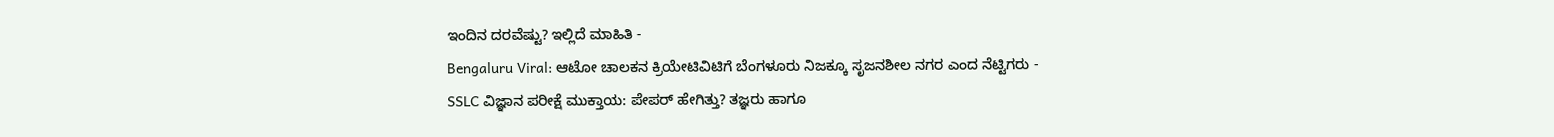ಇಂದಿನ ದರವೆಷ್ಟು? ಇಲ್ಲಿದೆ ಮಾಹಿತಿ -
Bengaluru Viral: ಆಟೋ ಚಾಲಕನ ಕ್ರಿಯೇಟಿವಿಟಿಗೆ ಬೆಂಗಳೂರು ನಿಜಕ್ಕೂ ಸೃಜನಶೀಲ ನಗರ ಎಂದ ನೆಟ್ಟಿಗರು -
SSLC ವಿಜ್ಞಾನ ಪರೀಕ್ಷೆ ಮುಕ್ತಾಯ: ಪೇಪರ್ ಹೇಗಿತ್ತು? ತಜ್ಞರು ಹಾಗೂ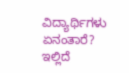ವಿದ್ಯಾರ್ಥಿಗಳು ಏನಂತಾರೆ? ಇಲ್ಲಿದೆ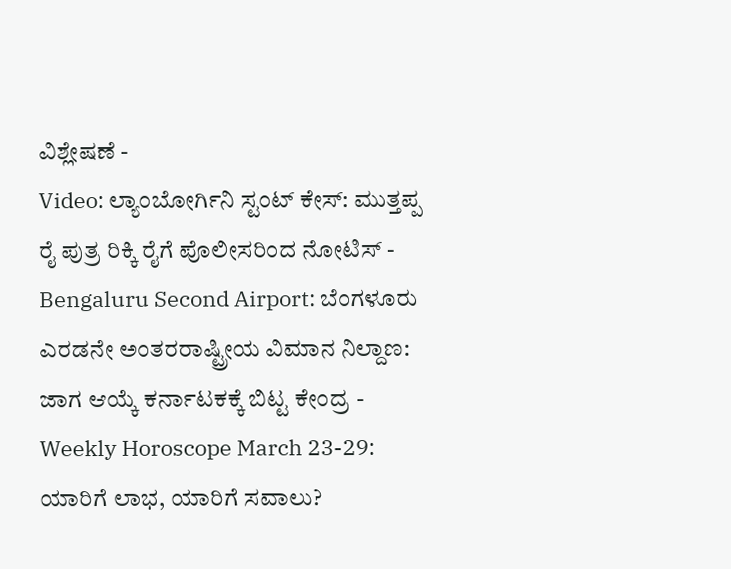ವಿಶ್ಲೇಷಣೆ -
Video: ಲ್ಯಾಂಬೋರ್ಗಿನಿ ಸ್ಟಂಟ್ ಕೇಸ್: ಮುತ್ತಪ್ಪ ರೈ ಪುತ್ರ ರಿಕ್ಕಿ ರೈಗೆ ಪೊಲೀಸರಿಂದ ನೋಟಿಸ್ -
Bengaluru Second Airport: ಬೆಂಗಳೂರು ಎರಡನೇ ಅಂತರರಾಷ್ಟ್ರೀಯ ವಿಮಾನ ನಿಲ್ದಾಣ: ಜಾಗ ಆಯ್ಕೆ ಕರ್ನಾಟಕಕ್ಕೆ ಬಿಟ್ಟ ಕೇಂದ್ರ -
Weekly Horoscope March 23-29: ಯಾರಿಗೆ ಲಾಭ, ಯಾರಿಗೆ ಸವಾಲು?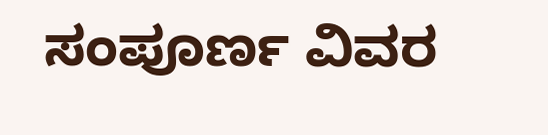ಸಂಪೂರ್ಣ ವಿವರ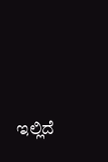ಇಲ್ಲಿದೆ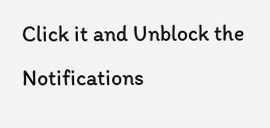Click it and Unblock the Notifications